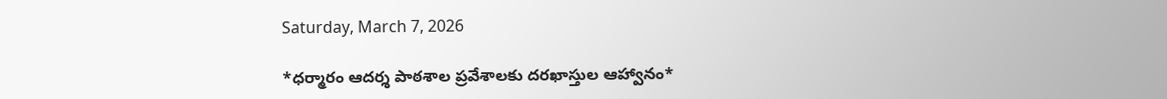Saturday, March 7, 2026

*ధర్మారం ఆదర్శ పాఠశాల ప్రవేశాలకు దరఖాస్తుల ఆహ్వానం*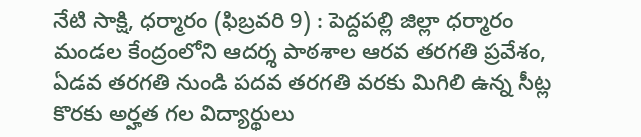నేటి సాక్షి, ధర్మారం (ఫిబ్రవరి 9) : పెద్దపల్లి జిల్లా ధర్మారం మండల కేంద్రంలోని ఆదర్శ పాఠశాల ఆరవ తరగతి ప్రవేశం, ఏడవ తరగతి నుండి పదవ తరగతి వరకు మిగిలి ఉన్న సీట్ల కొరకు అర్హత గల విద్యార్థులు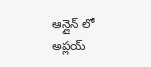ఆన్లైన్ లో అప్లయ్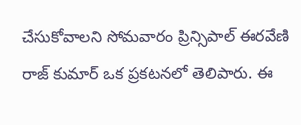చేసుకోవాలని సోమవారం ప్రిన్సిపాల్ ఈరవేణి రాజ్ కుమార్ ఒక ప్రకటనలో తెలిపారు. ఈ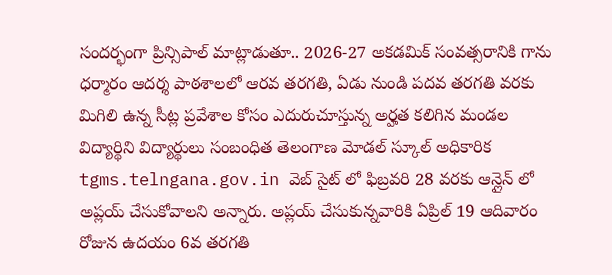సందర్భంగా ప్రిన్సిపాల్ మాట్లాడుతూ.. 2026-27 అకడమిక్ సంవత్సరానికి గాను ధర్మారం ఆదర్శ పాఠశాలలో ఆరవ తరగతి, ఏడు నుండి పదవ తరగతి వరకు మిగిలి ఉన్న సీట్ల ప్రవేశాల కోసం ఎదురుచూస్తున్న అర్హత కలిగిన మండల విద్యార్థిని విద్యార్థులు సంబంధిత తెలంగాణ మోడల్ స్కూల్ అధికారిక tgms.telngana.gov.in వెబ్ సైట్ లో ఫిబ్రవరి 28 వరకు ఆన్లైన్ లో అప్లయ్ చేసుకోవాలని అన్నారు. అప్లయ్ చేసుకున్నవారికి ఏప్రిల్ 19 ఆదివారం రోజున ఉదయం 6వ తరగతి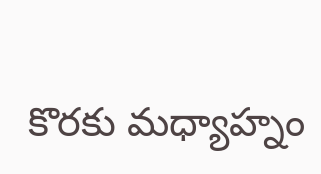కొరకు మధ్యాహ్నం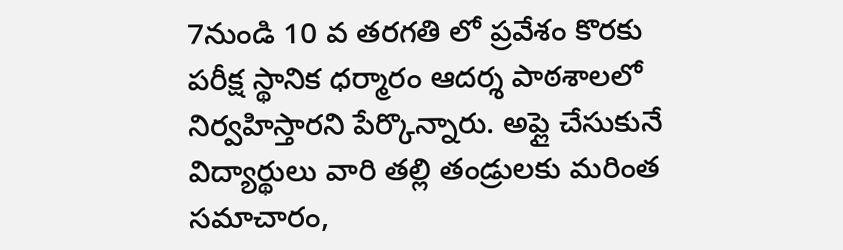7నుండి 10 వ తరగతి లో ప్రవేశం కొరకు పరీక్ష స్థానిక ధర్మారం ఆదర్శ పాఠశాలలో నిర్వహిస్తారని పేర్కొన్నారు. అప్లై చేసుకునే విద్యార్థులు వారి తల్లి తండ్రులకు మరింత సమాచారం,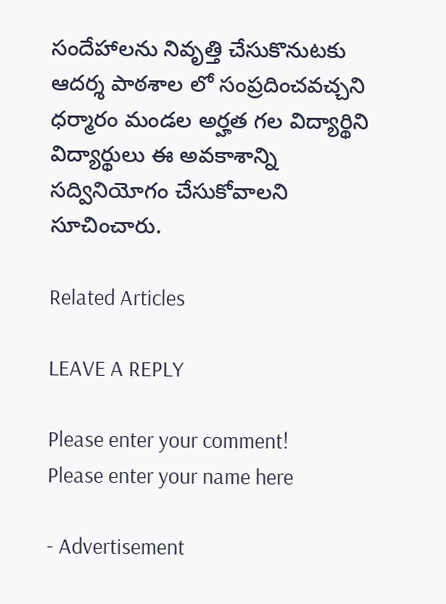సందేహాలను నివృత్తి చేసుకొనుటకు ఆదర్శ పాఠశాల లో సంప్రదించవచ్చని ధర్మారం మండల అర్హత గల విద్యార్థిని విద్యార్థులు ఈ అవకాశాన్ని సద్వినియోగం చేసుకోవాలని సూచించారు.

Related Articles

LEAVE A REPLY

Please enter your comment!
Please enter your name here

- Advertisement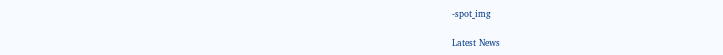-spot_img

Latest News